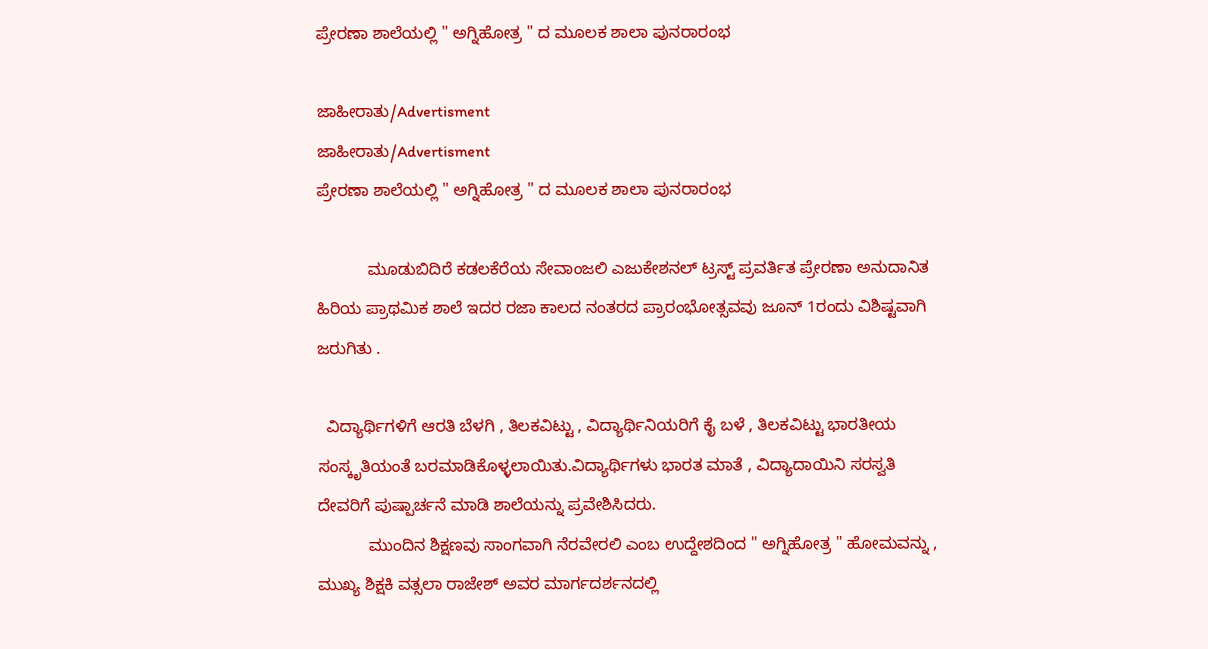ಪ್ರೇರಣಾ ಶಾಲೆಯಲ್ಲಿ " ಅಗ್ನಿಹೋತ್ರ " ದ ಮೂಲಕ ಶಾಲಾ ಪುನರಾರಂಭ

ಜಾಹೀರಾತು/Advertisment
ಜಾಹೀರಾತು/Advertisment
ಪ್ರೇರಣಾ ಶಾಲೆಯಲ್ಲಿ " ಅಗ್ನಿಹೋತ್ರ " ದ ಮೂಲಕ ಶಾಲಾ ಪುನರಾರಂಭ

           ಮೂಡುಬಿದಿರೆ ಕಡಲಕೆರೆಯ ಸೇವಾಂಜಲಿ ಎಜುಕೇಶನಲ್ ಟ್ರಸ್ಟ್ ಪ್ರವರ್ತಿತ ಪ್ರೇರಣಾ ಅನುದಾನಿತ ಹಿರಿಯ ಪ್ರಾಥಮಿಕ ಶಾಲೆ ಇದರ ರಜಾ ಕಾಲದ ನಂತರದ ಪ್ರಾರಂಭೋತ್ಸವವು ಜೂನ್ 1ರಂದು ವಿಶಿಷ್ಟವಾಗಿ ಜರುಗಿತು .

  ವಿದ್ಯಾರ್ಥಿಗಳಿಗೆ ಆರತಿ ಬೆಳಗಿ , ತಿಲಕವಿಟ್ಟು , ವಿದ್ಯಾರ್ಥಿನಿಯರಿಗೆ ಕೈ ಬಳೆ , ತಿಲಕವಿಟ್ಟು ಭಾರತೀಯ ಸಂಸ್ಕೃತಿಯಂತೆ ಬರಮಾಡಿಕೊಳ್ಳಲಾಯಿತು.ವಿದ್ಯಾರ್ಥಿಗಳು ಭಾರತ ಮಾತೆ , ವಿದ್ಯಾದಾಯಿನಿ ಸರಸ್ವತಿ ದೇವರಿಗೆ ಪುಷ್ಪಾರ್ಚನೆ ಮಾಡಿ ಶಾಲೆಯನ್ನು ಪ್ರವೇಶಿಸಿದರು.
           ಮುಂದಿನ ಶಿಕ್ಷಣವು ಸಾಂಗವಾಗಿ ನೆರವೇರಲಿ ಎಂಬ ಉದ್ದೇಶದಿಂದ " ಅಗ್ನಿಹೋತ್ರ " ಹೋಮವನ್ನು , ಮುಖ್ಯ ಶಿಕ್ಷಕಿ ವತ್ಸಲಾ ರಾಜೇಶ್ ಅವರ ಮಾರ್ಗದರ್ಶನದಲ್ಲಿ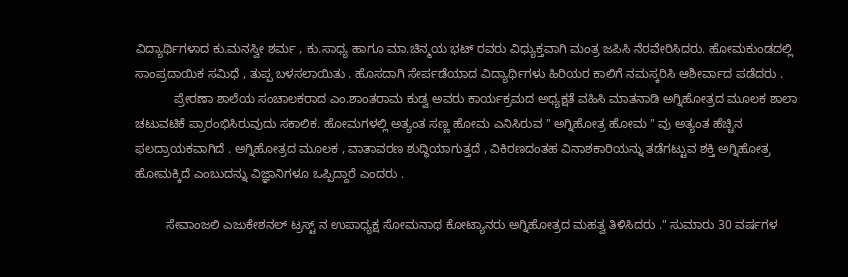ವಿದ್ಯಾರ್ಥಿಗಳಾದ ಕು.ಮನಸ್ವೀ ಶರ್ಮ , ಕು.ಸಾಧ್ಯ ಹಾಗೂ ಮಾ.ಚಿನ್ಮಯ ಭಟ್ ರವರು ವಿಧ್ಯುಕ್ತವಾಗಿ ಮಂತ್ರ ಜಪಿಸಿ ನೆರವೇರಿಸಿದರು. ಹೋಮಕುಂಡದಲ್ಲಿ ಸಾಂಪ್ರದಾಯಿಕ ಸಮಿಧೆ , ತುಪ್ಪ ಬಳಸಲಾಯಿತು . ಹೊಸದಾಗಿ ಸೇರ್ಪಡೆಯಾದ ವಿದ್ಯಾರ್ಥಿಗಳು ಹಿರಿಯರ ಕಾಲಿಗೆ ನಮಸ್ಕರಿಸಿ ಆಶೀರ್ವಾದ ಪಡೆದರು .
           ಪ್ರೇರಣಾ ಶಾಲೆಯ ಸಂಚಾಲಕರಾದ ಎಂ.ಶಾಂತರಾಮ ಕುಡ್ವ ಅವರು ಕಾರ್ಯಕ್ರಮದ ಅಧ್ಯಕ್ಷತೆ ವಹಿಸಿ ಮಾತನಾಡಿ ಅಗ್ನಿಹೋತ್ರದ ಮೂಲಕ ಶಾಲಾ ಚಟುವಟಿಕೆ ಪ್ರಾರಂಭಿಸಿರುವುದು ಸಕಾಲಿಕ. ಹೋಮಗಳಲ್ಲಿ ಅತ್ಯಂತ ಸಣ್ಣ ಹೋಮ ಎನಿಸಿರುವ " ಅಗ್ನಿಹೋತ್ರ ಹೋಮ " ವು ಅತ್ಯಂತ ಹೆಚ್ಚಿನ ಫಲದ್ರಾಯಕವಾಗಿದೆ . ಅಗ್ನಿಹೋತ್ರದ ಮೂಲಕ , ವಾತಾವರಣ ಶುದ್ಧಿಯಾಗುತ್ತದೆ , ವಿಕಿರಣದಂತಹ ವಿನಾಶಕಾರಿಯನ್ನು ತಡೆಗಟ್ಟುವ ಶಕ್ತಿ ಅಗ್ನಿಹೋತ್ರ ಹೋಮಕ್ಕಿದೆ ಎಂಬುದನ್ನು ವಿಜ್ಞಾನಿಗಳೂ ಒಪ್ಪಿದ್ದಾರೆ ಎಂದರು .

         ಸೇವಾಂಜಲಿ ಎಜುಕೇಶನಲ್ ಟ್ರಸ್ಟ್ ನ ಉಪಾಧ್ಯಕ್ಷ ಸೋಮನಾಥ ಕೋಟ್ಯಾನರು ಅಗ್ನಿಹೋತ್ರದ ಮಹತ್ವ ತಿಳಿಸಿದರು ." ಸುಮಾರು 30 ವರ್ಷಗಳ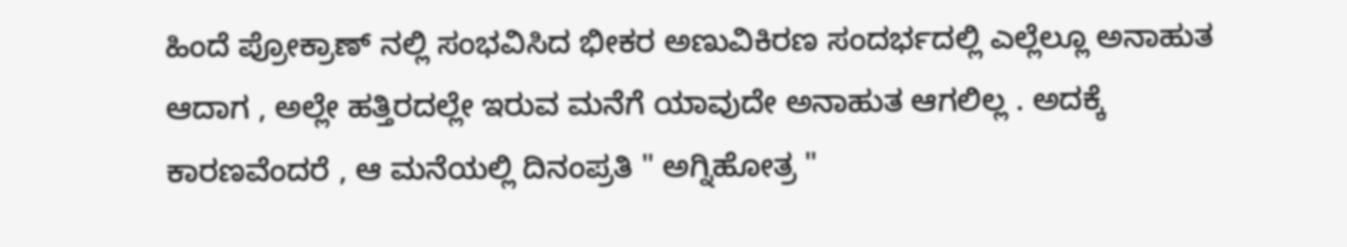ಹಿಂದೆ ಪ್ರೋಕ್ರಾಣ್ ನಲ್ಲಿ ಸಂಭವಿಸಿದ ಭೀಕರ ಅಣುವಿಕಿರಣ ಸಂದರ್ಭದಲ್ಲಿ ಎಲ್ಲೆಲ್ಲೂ ಅನಾಹುತ ಆದಾಗ , ಅಲ್ಲೇ ಹತ್ತಿರದಲ್ಲೇ ಇರುವ ಮನೆಗೆ ಯಾವುದೇ ಅನಾಹುತ ಆಗಲಿಲ್ಲ . ಅದಕ್ಕೆ ಕಾರಣವೆಂದರೆ , ಆ ಮನೆಯಲ್ಲಿ ದಿನಂಪ್ರತಿ " ಅಗ್ನಿಹೋತ್ರ "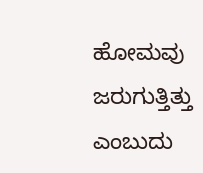ಹೋಮವು ಜರುಗುತ್ತಿತ್ತು ಎಂಬುದು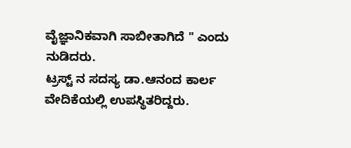ವೈಜ್ಞಾನಿಕವಾಗಿ ಸಾಬೀತಾಗಿದೆ " ಎಂದು ನುಡಿದರು.
ಟ್ರಸ್ಟ್ ನ ಸದಸ್ಯ ಡಾ.ಆನಂದ ಕಾರ್ಲ ವೇದಿಕೆಯಲ್ಲಿ ಉಪಸ್ಥಿತರಿದ್ದರು.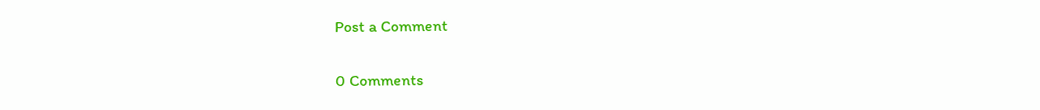Post a Comment

0 Comments